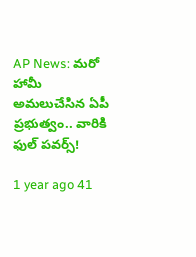AP News: మరో హామీ అమలుచేసిన ఏపీ ప్రభుత్వం.. వారికి ఫుల్ పవర్స్!

1 year ago 41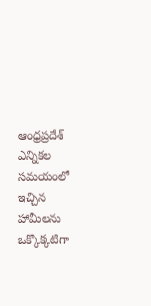ఆంధ్రప్రదేశ్ ఎన్నికల సమయంలో ఇచ్చిన హామీలను ఒక్కొక్కటిగా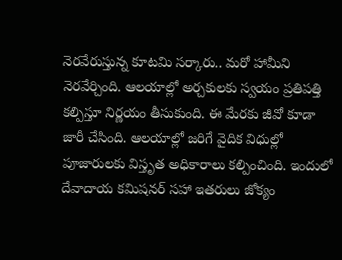నెరవేరుస్తున్న కూటమి సర్కారు.. మరో హామీని నెరవేర్చింది. ఆలయాల్లో అర్చకులకు స్వయం ప్రతిపత్తి కల్పిస్తూ నిర్ణయం తీసుకుంది. ఈ మేరకు జీవో కూడా జారీ చేసింది. ఆలయాల్లో జరిగే వైదిక విధుల్లో పూజారులకు విస్తృత అధికారాలు కల్పించింది. ఇందులో దేవాదాయ కమిషనర్ సహా ఇతరులు జోక్యం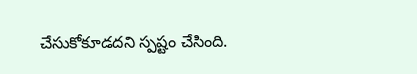చేసుకోకూడదని స్పష్టం చేసింది.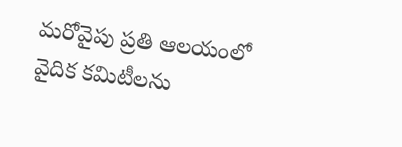మరోవైపు ప్రతి ఆలయంలో వైదిక కమిటీలను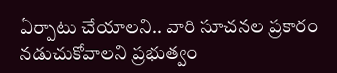ఏర్పాటు చేయాలని.. వారి సూచనల ప్రకారం నడుచుకోవాలని ప్రభుత్వం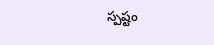స్పష్టం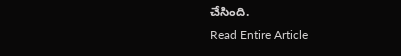చేసింది.
Read Entire Article